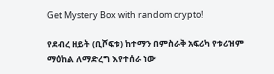Get Mystery Box with random crypto!

የደብረ ዘይት (ቢሾፍቱ) ከተማን በምስራቅ አፍሪካ የቱሪዝም ማዕከል ለማድረግ እየተሰራ ነው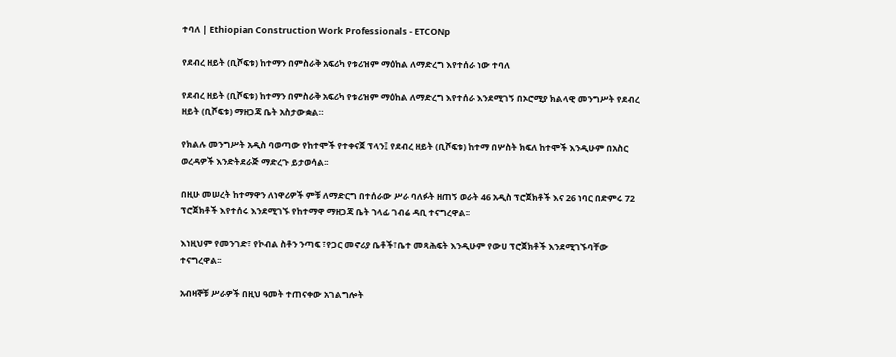ተባለ | Ethiopian Construction Work Professionals - ETCONp

የደብረ ዘይት (ቢሾፍቱ) ከተማን በምስራቅ አፍሪካ የቱሪዝም ማዕከል ለማድረግ እየተሰራ ነው ተባለ

የደብረ ዘይት (ቢሾፍቱ) ከተማን በምስራቅ አፍሪካ የቱሪዝም ማዕከል ለማድረግ እየተሰራ እንደሚገኝ በኦሮሚያ ክልላዊ መንግሥት የደብረ ዘይት (ቢሾፍቱ) ማዘጋጃ ቤት አስታውቋል።

የክልሉ መንግሥት አዲስ ባወጣው የከተሞች የተቀናጀ ፕላን፤ የደብረ ዘይት (ቢሾፍቱ) ከተማ በሦስት ክፍለ ከተሞች እንዲሁም በአስር ወረዳዎች እንድትደራጅ ማድረጉ ይታወሳል፡፡

በዚሁ መሠረት ከተማዋን ለነዋሪዎች ምቹ ለማድርግ በተሰራው ሥራ ባለፉት ዘጠኝ ወራት 46 አዲስ ፕሮጀክቶች እና 26 ነባር በድምሩ 72 ፕሮጀክቶች እየተሰሩ እንደሚገኙ የከተማዋ ማዘጋጃ ቤት ኀላፊ ገብሬ ዳቢ ተናግረዋል፡፡

እነዚህም የመንገድ፣ የኮብል ስቶን ንጣፍ ፣የጋር መኖሪያ ቤቶች፣ቤተ መጻሕፍት እንዲሁም የውሀ ፕሮጀክቶች እንደሚገኙባቸው ተናግረዋል፡፡

አብዛኞቹ ሥራዎች በዚህ ዓመት ተጠናቀው አገልግሎት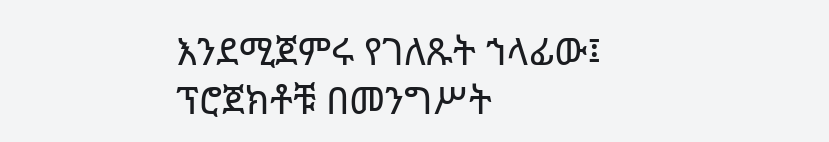እንደሚጀምሩ የገለጹት ኀላፊው፤ ፕሮጀክቶቹ በመንግሥት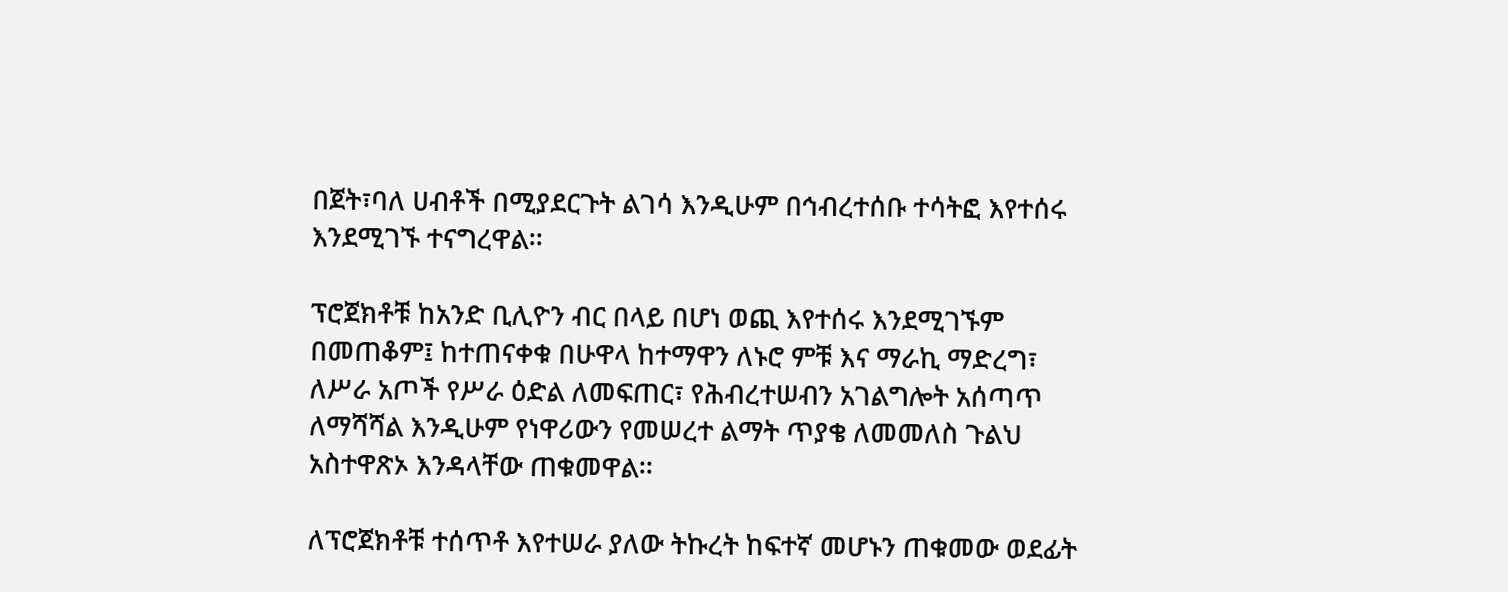በጀት፣ባለ ሀብቶች በሚያደርጉት ልገሳ እንዲሁም በኅብረተሰቡ ተሳትፎ እየተሰሩ እንደሚገኙ ተናግረዋል፡፡

ፕሮጀክቶቹ ከአንድ ቢሊዮን ብር በላይ በሆነ ወጪ እየተሰሩ እንደሚገኙም በመጠቆም፤ ከተጠናቀቁ በሁዋላ ከተማዋን ለኑሮ ምቹ እና ማራኪ ማድረግ፣ ለሥራ አጦች የሥራ ዕድል ለመፍጠር፣ የሕብረተሠብን አገልግሎት አሰጣጥ ለማሻሻል እንዲሁም የነዋሪውን የመሠረተ ልማት ጥያቄ ለመመለስ ጉልህ አስተዋጽኦ እንዳላቸው ጠቁመዋል፡፡

ለፕሮጀክቶቹ ተሰጥቶ እየተሠራ ያለው ትኩረት ከፍተኛ መሆኑን ጠቁመው ወደፊት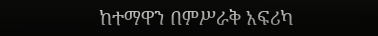ከተማዋን በምሥራቅ አፍሪካ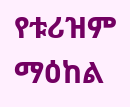የቱሪዝም ማዕከል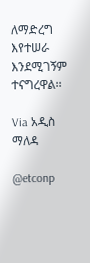ለማድረግ እየተሠራ እንደሚገኝም ተናግረዋል፡፡

Via አዲስ ማለዳ

@etconp